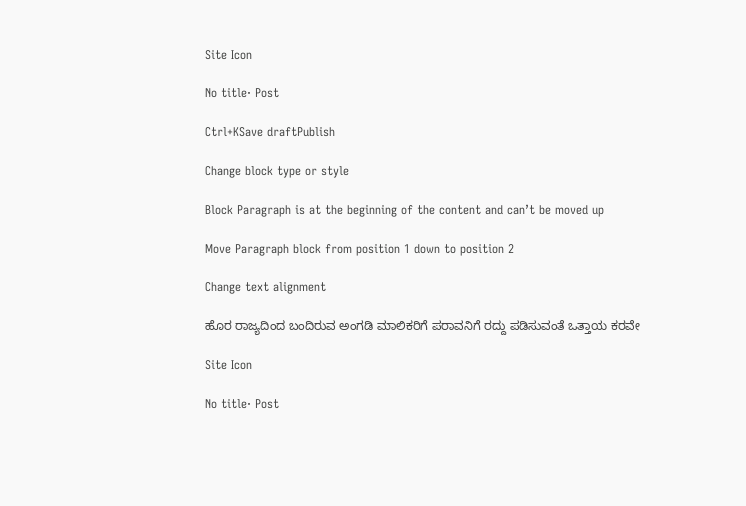Site Icon

No title· Post

Ctrl+KSave draftPublish

Change block type or style

Block Paragraph is at the beginning of the content and can’t be moved up

Move Paragraph block from position 1 down to position 2

Change text alignment

ಹೊರ ರಾಜ್ಯದಿಂದ ಬಂದಿರುವ ಅಂಗಡಿ ಮಾಲಿಕರಿಗೆ ಪರಾವನಿಗೆ ರದ್ದು ಪಡಿಸುವಂತೆ ಒತ್ತಾಯ ಕರವೇ

Site Icon

No title· Post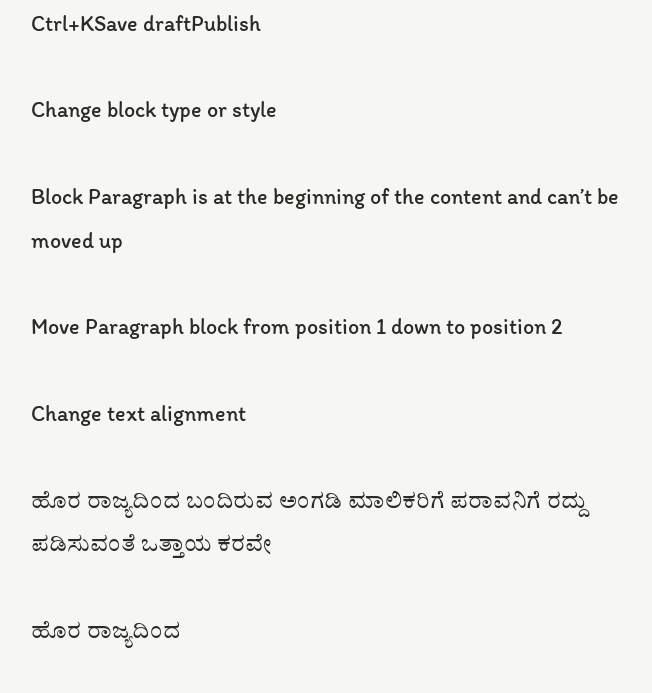Ctrl+KSave draftPublish

Change block type or style

Block Paragraph is at the beginning of the content and can’t be moved up

Move Paragraph block from position 1 down to position 2

Change text alignment

ಹೊರ ರಾಜ್ಯದಿಂದ ಬಂದಿರುವ ಅಂಗಡಿ ಮಾಲಿಕರಿಗೆ ಪರಾವನಿಗೆ ರದ್ದು ಪಡಿಸುವಂತೆ ಒತ್ತಾಯ ಕರವೇ

ಹೊರ ರಾಜ್ಯದಿಂದ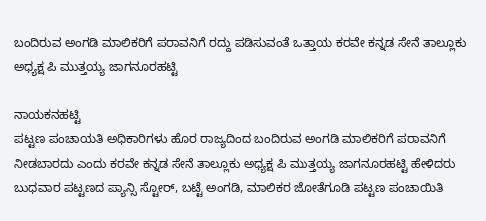ಬಂದಿರುವ ಅಂಗಡಿ ಮಾಲಿಕರಿಗೆ ಪರಾವನಿಗೆ ರದ್ದು ಪಡಿಸುವಂತೆ ಒತ್ತಾಯ ಕರವೇ ಕನ್ನಡ ಸೇನೆ ತಾಲ್ಲೂಕು ಅಧ್ಯಕ್ಷ ಪಿ ಮುತ್ತಯ್ಯ ಜಾಗನೂರಹಟ್ಟಿ

ನಾಯಕನಹಟ್ಟಿ
ಪಟ್ಟಣ ಪಂಚಾಯತಿ ಅಧಿಕಾರಿಗಳು ಹೊರ ರಾಜ್ಯದಿಂದ ಬಂದಿರುವ ಅಂಗಡಿ ಮಾಲಿಕರಿಗೆ ಪರಾವನಿಗೆ ನೀಡಬಾರದು ಎಂದು ಕರವೇ ಕನ್ನಡ ಸೇನೆ ತಾಲ್ಲೂಕು ಅಧ್ಯಕ್ಷ ಪಿ ಮುತ್ತಯ್ಯ ಜಾಗನೂರಹಟ್ಟಿ ಹೇಳಿದರು ಬುಧವಾರ ಪಟ್ಟಣದ ಪ್ಯಾನ್ಸಿ ಸ್ಟೋರ್‌, ಬಟ್ಟೆ ಅಂಗಡಿ, ಮಾಲಿಕರ ಜೋತೆಗೂಡಿ ಪಟ್ಟಣ ಪಂಚಾಯಿತಿ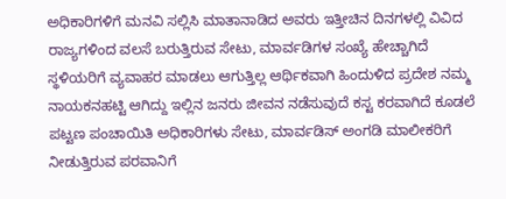ಅಧಿಕಾರಿಗಳಿಗೆ ಮನವಿ ಸಲ್ಲಿಸಿ ಮಾತಾನಾಡಿದ ಅವರು ಇತ್ತೀಚಿನ ದಿನಗಳಲ್ಲಿ ವಿವಿದ ರಾಜ್ಯಗಳಿಂದ ವಲಸೆ ಬರುತ್ತಿರುವ ಸೇಟು, ಮಾರ್ವಡಿಗಳ ಸಂಖ್ಯೆ ಹೇಚ್ಚಾಗಿದೆ ಸ್ಥಳಿಯರಿಗೆ ವ್ಯವಾಹರ ಮಾಡಲು ಆಗುತ್ತಿಲ್ಲ ಆರ್ಥಿಕವಾಗಿ ಹಿಂದುಳಿದ ಪ್ರದೇಶ ನಮ್ಮ ನಾಯಕನಹಟ್ಟಿ ಆಗಿದ್ದು ಇಲ್ಲಿನ ಜನರು ಜೀವನ ನಡೆಸುವುದೆ ಕಸ್ಟ ಕರವಾಗಿದೆ ಕೂಡಲೆ ಪಟ್ಟಣ ಪಂಚಾಯಿತಿ ಅಧಿಕಾರಿಗಳು ಸೇಟು, ಮಾರ್ವಡಿಸ್‌ ಅಂಗಡಿ ಮಾಲೀಕರಿಗೆ ನೀಡುತ್ತಿರುವ ಪರವಾನಿಗೆ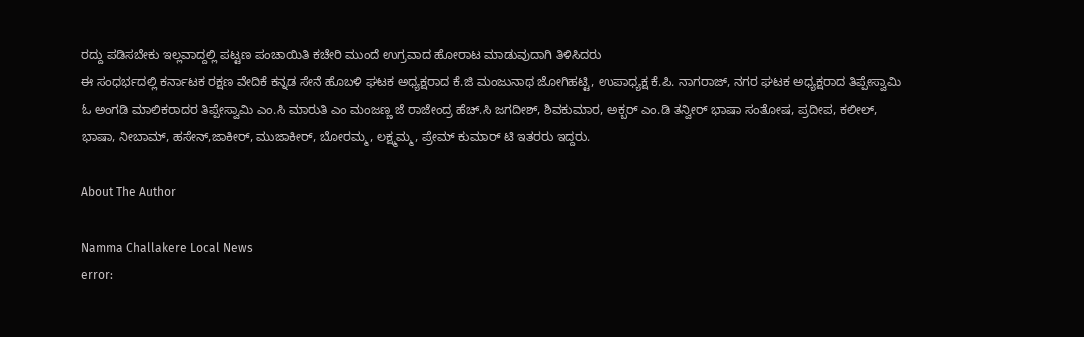ರದ್ದು ಪಡಿಸಬೇಕು ಇಲ್ಲವಾದ್ದಲ್ಲಿ ಪಟ್ಟಣ ಪಂಚಾಯಿತಿ ಕಚೇರಿ ಮುಂದೆ ಉಗ್ರವಾದ ಹೋರಾಟ ಮಾಡುವುದಾಗಿ ತಿಳಿಸಿದರು
ಈ ಸಂಧರ್ಭದಲ್ಲಿ ಕರ್ನಾಟಕ ರಕ್ಷಣ ವೇದಿಕೆ ಕನ್ನಡ ಸೇನೆ ಹೊಬಳಿ ಘಟಕ ಅಧ್ಯಕ್ಷರಾದ ಕೆ.ಜಿ ಮಂಜುನಾಥ ಜೋಗಿಹಟ್ಟಿ, ಉಪಾಧ್ಯಕ್ಷ ಕೆ.ಪಿ. ನಾಗರಾಜ್, ನಗರ ಘಟಕ ಅಧ್ಯಕ್ಷರಾದ ತಿಪ್ಪೇಸ್ವಾಮಿ ಓ ಅಂಗಡಿ ಮಾಲಿಕರಾದರ ತಿಪ್ಪೇಸ್ವಾಮಿ ಎಂ.ಸಿ ಮಾರುತಿ ಎಂ ಮಂಜಣ್ಣ ಜೆ ರಾಜೇಂದ್ರ ಹೆಚ್.ಸಿ ಜಗದೀಶ್‌, ಶಿವಕುಮಾರ, ಅಕ್ಬರ್‌ ಎಂ.ಡಿ ತನ್ವೀರ್‌ ಭಾಷಾ ಸಂತೋಷ, ಪ್ರದೀಪ, ಕಲೀಲ್‌, ಭಾಷಾ, ನೀಬಾಮ್‌, ಹಸೇನ್‌,ಜಾಕೀರ್‌, ಮುಜಾಕೀರ್‌, ಬೋರಮ್ಮ, ಲಕ್ಷ್ಮಮ್ಮ, ಪ್ರೇಮ್‌ ಕುಮಾರ್‌ ಟಿ ಇತರರು ಇದ್ದರು.

About The Author

Namma Challakere Local News
error: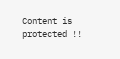Content is protected !!